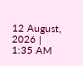12 August, 2026 | 1:35 AM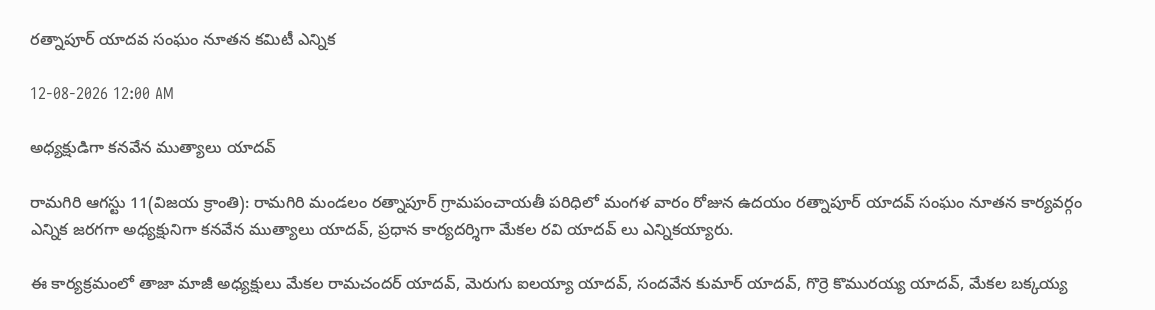రత్నాపూర్ యాదవ సంఘం నూతన కమిటీ ఎన్నిక

12-08-2026 12:00 AM

అధ్యక్షుడిగా కనవేన ముత్యాలు యాదవ్

రామగిరి ఆగస్టు 11(విజయ క్రాంతి): రామగిరి మండలం రత్నాపూర్ గ్రామపంచాయతీ పరిధిలో మంగళ వారం రోజున ఉదయం రత్నాపూర్ యాదవ్ సంఘం నూతన కార్యవర్గం ఎన్నిక జరగగా అధ్యక్షునిగా కనవేన ముత్యాలు యాదవ్, ప్రధాన కార్యదర్శిగా మేకల రవి యాదవ్ లు ఎన్నికయ్యారు.

ఈ కార్యక్రమంలో తాజా మాజీ అధ్యక్షులు మేకల రామచందర్ యాదవ్, మెరుగు ఐలయ్యా యాదవ్, సందవేన కుమార్ యాదవ్, గొర్రె కొమురయ్య యాదవ్, మేకల బక్కయ్య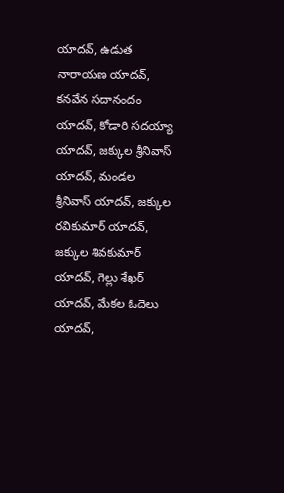యాదవ్, ఉడుత నారాయణ యాదవ్, కనవేన సదానందం యాదవ్, కోడారి సదయ్యా యాదవ్, జక్కుల శ్రీనివాస్ యాదవ్, మండల శ్రీనివాస్ యాదవ్, జక్కుల రవికుమార్ యాదవ్, జక్కుల శివకుమార్ యాదవ్, గెల్లు శేఖర్ యాదవ్, మేకల ఓదెలు యాదవ్,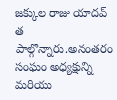జక్కుల రాజు యాదవ్ త పాల్గొన్నారు.అనంతరం సంఘం అధ్యక్షున్ని మరియు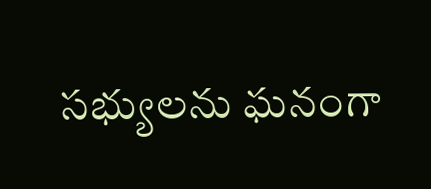సభ్యులను ఘనంగా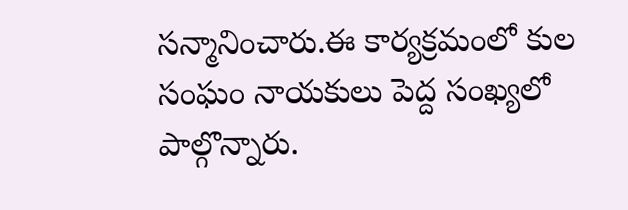సన్మానించారు.ఈ కార్యక్రమంలో కుల సంఘం నాయకులు పెద్ద సంఖ్యలో పాల్గొన్నారు.